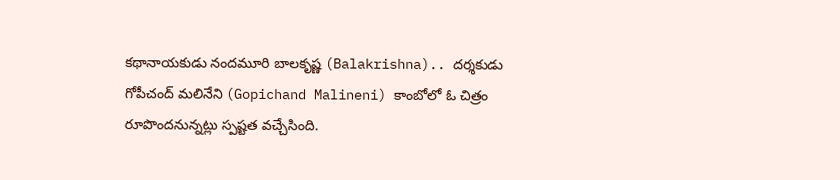కథానాయకుడు నందమూరి బాలకృష్ణ (Balakrishna).. దర్శకుడు గోపీచంద్ మలినేని (Gopichand Malineni) కాంబోలో ఓ చిత్రం రూపొందనున్నట్లు స్పష్టత వచ్చేసింది.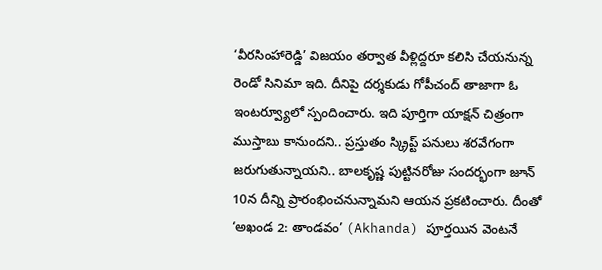‘వీరసింహారెడ్డి’ విజయం తర్వాత వీళ్లిద్దరూ కలిసి చేయనున్న రెండో సినిమా ఇది. దీనిపై దర్శకుడు గోపీచంద్ తాజాగా ఓ ఇంటర్వ్యూలో స్పందించారు. ఇది పూర్తిగా యాక్షన్ చిత్రంగా ముస్తాబు కానుందని.. ప్రస్తుతం స్క్రిప్ట్ పనులు శరవేగంగా జరుగుతున్నాయని.. బాలకృష్ణ పుట్టినరోజు సందర్భంగా జూన్ 10న దీన్ని ప్రారంభించనున్నామని ఆయన ప్రకటించారు. దీంతో ‘అఖండ 2: తాండవం’ (Akhanda) పూర్తయిన వెంటనే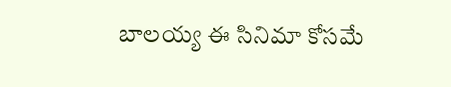బాలయ్య ఈ సినిమా కోసమే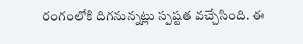రంగంలోకి దిగనున్నట్లు స్పష్టత వచ్చేసింది. ఈ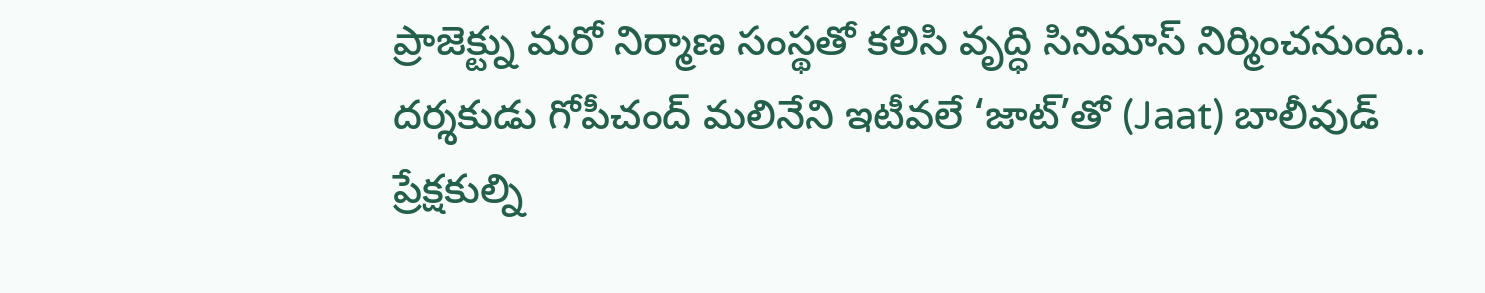ప్రాజెక్ట్ను మరో నిర్మాణ సంస్థతో కలిసి వృద్ధి సినిమాస్ నిర్మించనుంది..
దర్శకుడు గోపీచంద్ మలినేని ఇటీవలే ‘జాట్’తో (Jaat) బాలీవుడ్ ప్రేక్షకుల్ని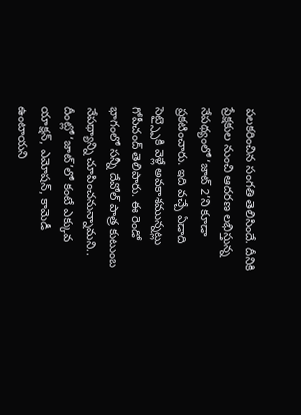పలకరించిన సంగతి తెలిసిందే. దీనికి ప్రేక్షకుల నుంచి ఆదరణ లభిస్తున్న నేపథ్యంలో ‘జాట్ 2’ని కూడా ప్రకటించారు. ఇది వచ్చే ఏడాది సెట్స్పైకి వెళ్లే అవకాశమున్నట్లు గోపీచంద్ తెలిపారు. ఈ రెండో భాగంలో సన్నీ దేవోల్ పాత్ర కుటుంబ నేపథ్యాన్ని చూపించనున్నామని.. దీంట్లో ‘జాట్’లో కంటే ఎక్కువ యాక్షన్, ఎమోషన్, కామెడీ ఉంటాయని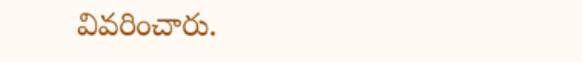వివరించారు.